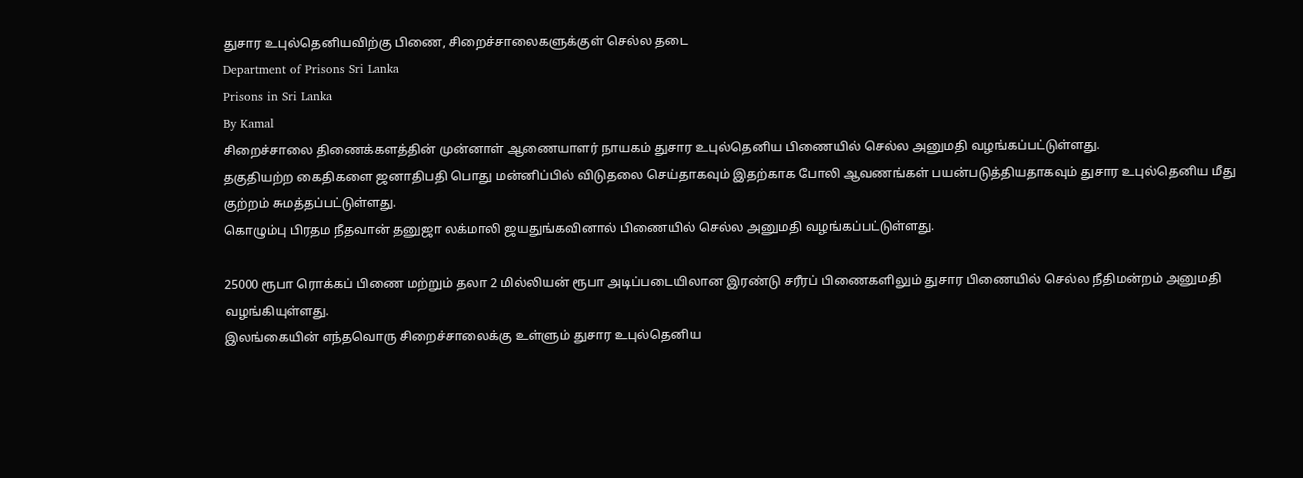துசார உபுல்தெனியவிற்கு பிணை, சிறைச்சாலைகளுக்குள் செல்ல தடை
Department of Prisons Sri Lanka
Prisons in Sri Lanka
By Kamal
சிறைச்சாலை திணைக்களத்தின் முன்னாள் ஆணையாளர் நாயகம் துசார உபுல்தெனிய பிணையில் செல்ல அனுமதி வழங்கப்பட்டுள்ளது.
தகுதியற்ற கைதிகளை ஜனாதிபதி பொது மன்னிப்பில் விடுதலை செய்தாகவும் இதற்காக போலி ஆவணங்கள் பயன்படுத்தியதாகவும் துசார உபுல்தெனிய மீது குற்றம் சுமத்தப்பட்டுள்ளது.
கொழும்பு பிரதம நீதவான் தனுஜா லக்மாலி ஜயதுங்கவினால் பிணையில் செல்ல அனுமதி வழங்கப்பட்டுள்ளது.

25000 ரூபா ரொக்கப் பிணை மற்றும் தலா 2 மில்லியன் ரூபா அடிப்படையிலான இரண்டு சரீரப் பிணைகளிலும் துசார பிணையில் செல்ல நீதிமன்றம் அனுமதி வழங்கியுள்ளது.
இலங்கையின் எந்தவொரு சிறைச்சாலைக்கு உள்ளும் துசார உபுல்தெனிய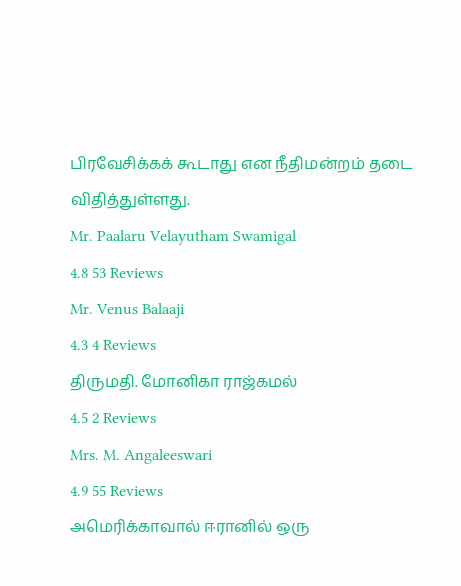பிரவேசிக்கக் கூடாது என நீதிமன்றம் தடை விதித்துள்ளது.
Mr. Paalaru Velayutham Swamigal
4.8 53 Reviews
Mr. Venus Balaaji
4.3 4 Reviews
திருமதி. மோனிகா ராஜ்கமல்
4.5 2 Reviews
Mrs. M. Angaleeswari
4.9 55 Reviews
அமெரிக்காவால் ஈரானில் ஒரு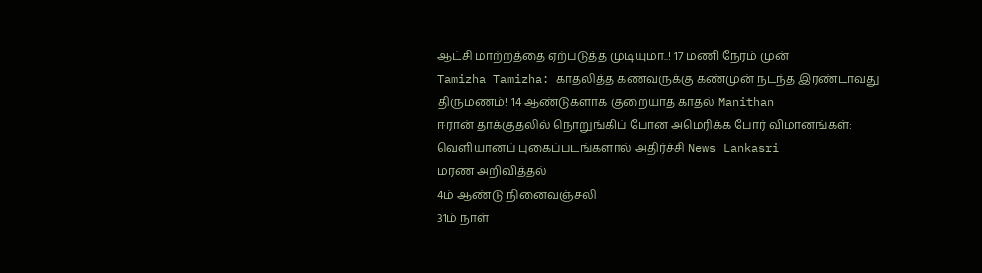ஆட்சி மாற்றத்தை ஏற்படுத்த முடியுமா..! 17 மணி நேரம் முன்
Tamizha Tamizha: காதலித்த கணவருக்கு கண்முன் நடந்த இரண்டாவது திருமணம்! 14 ஆண்டுகளாக குறையாத காதல் Manithan
ஈரான் தாக்குதலில் நொறுங்கிப் போன அமெரிக்க போர் விமானங்கள்: வெளியானப் புகைப்படங்களால் அதிர்ச்சி News Lankasri
மரண அறிவித்தல்
4ம் ஆண்டு நினைவஞ்சலி
31ம் நாள்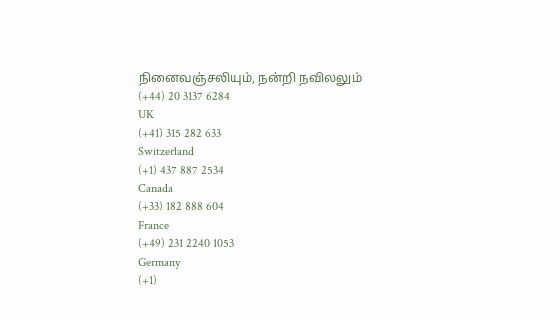நினைவஞ்சலியும், நன்றி நவிலலும்
(+44) 20 3137 6284
UK
(+41) 315 282 633
Switzerland
(+1) 437 887 2534
Canada
(+33) 182 888 604
France
(+49) 231 2240 1053
Germany
(+1)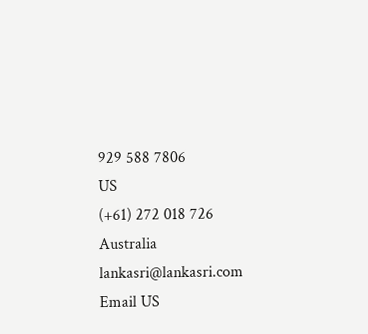929 588 7806
US
(+61) 272 018 726
Australia
lankasri@lankasri.com
Email US